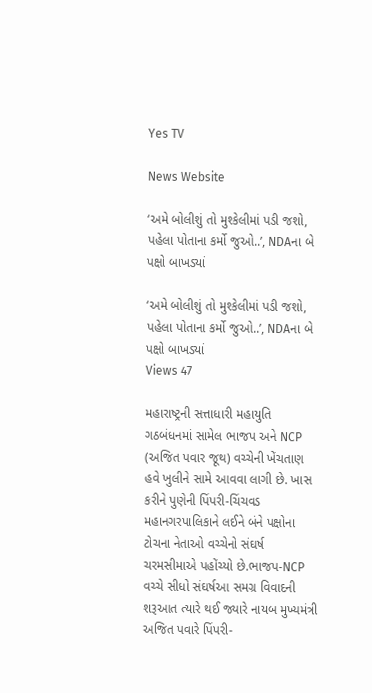Yes TV

News Website

‘અમે બોલીશું તો મુશ્કેલીમાં પડી જશો, પહેલા પોતાના કર્મો જુઓ..’, NDAના બે પક્ષો બાખડ્યાં

‘અમે બોલીશું તો મુશ્કેલીમાં પડી જશો, પહેલા પોતાના કર્મો જુઓ..’, NDAના બે પક્ષો બાખડ્યાં
Views 47

મહારાષ્ટ્રની સત્તાધારી મહાયુતિ ગઠબંધનમાં સામેલ ભાજપ અને NCP (અજિત પવાર જૂથ) વચ્ચેની ખેંચતાણ હવે ખુલીને સામે આવવા લાગી છે. ખાસ કરીને પુણેની પિંપરી-ચિંચવડ મહાનગરપાલિકાને લઈને બંને પક્ષોના ટોચના નેતાઓ વચ્ચેનો સંઘર્ષ ચરમસીમાએ પહોંચ્યો છે.ભાજપ-NCP વચ્ચે સીધો સંઘર્ષઆ સમગ્ર વિવાદની શરૂઆત ત્યારે થઈ જ્યારે નાયબ મુખ્યમંત્રી અજિત પવારે પિંપરી-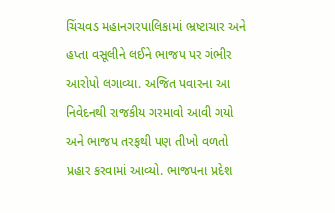ચિંચવડ મહાનગરપાલિકામાં ભ્રષ્ટાચાર અને હપ્તા વસૂલીને લઈને ભાજપ પર ગંભીર આરોપો લગાવ્યા. અજિત પવારના આ નિવેદનથી રાજકીય ગરમાવો આવી ગયો અને ભાજપ તરફથી પણ તીખો વળતો પ્રહાર કરવામાં આવ્યો. ભાજપના પ્રદેશ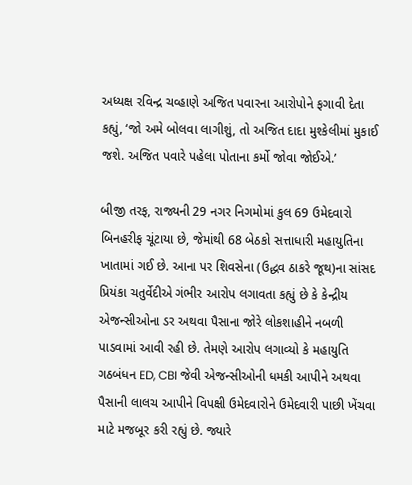અધ્યક્ષ રવિન્દ્ર ચવ્હાણે અજિત પવારના આરોપોને ફગાવી દેતા કહ્યું, ‘જો અમે બોલવા લાગીશું, તો અજિત દાદા મુશ્કેલીમાં મુકાઈ જશે. અજિત પવારે પહેલા પોતાના કર્મો જોવા જોઈએ.’

બીજી તરફ, રાજ્યની 29 નગર નિગમોમાં કુલ 69 ઉમેદવારો બિનહરીફ ચૂંટાયા છે, જેમાંથી 68 બેઠકો સત્તાધારી મહાયુતિના ખાતામાં ગઈ છે. આના પર શિવસેના (ઉદ્ધવ ઠાકરે જૂથ)ના સાંસદ પ્રિયંકા ચતુર્વેદીએ ગંભીર આરોપ લગાવતા કહ્યું છે કે કેન્દ્રીય એજન્સીઓના ડર અથવા પૈસાના જોરે લોકશાહીને નબળી પાડવામાં આવી રહી છે. તેમણે આરોપ લગાવ્યો કે મહાયુતિ ગઠબંધન ED, CBI જેવી એજન્સીઓની ધમકી આપીને અથવા પૈસાની લાલચ આપીને વિપક્ષી ઉમેદવારોને ઉમેદવારી પાછી ખેંચવા માટે મજબૂર કરી રહ્યું છે. જ્યારે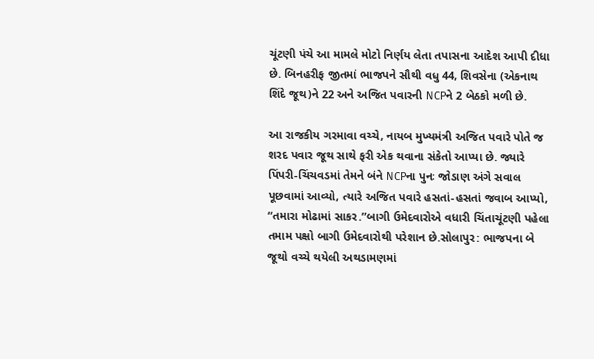ચૂંટણી પંચે આ મામલે મોટો નિર્ણય લેતા તપાસના આદેશ આપી દીધા છે. બિનહરીફ જીતમાં ભાજપને સૌથી વધુ 44, શિવસેના (એકનાથ શિંદે જૂથ)ને 22 અને અજિત પવારની NCPને 2 બેઠકો મળી છે.

આ રાજકીય ગરમાવા વચ્ચે, નાયબ મુખ્યમંત્રી અજિત પવારે પોતે જ શરદ પવાર જૂથ સાથે ફરી એક થવાના સંકેતો આપ્યા છે. જ્યારે પિંપરી-ચિંચવડમાં તેમને બંને NCPના પુનઃ જોડાણ અંગે સવાલ પૂછવામાં આવ્યો, ત્યારે અજિત પવારે હસતાં-હસતાં જવાબ આપ્યો, “તમારા મોઢામાં સાકર.”બાગી ઉમેદવારોએ વધારી ચિંતાચૂંટણી પહેલા તમામ પક્ષો બાગી ઉમેદવારોથી પરેશાન છે.સોલાપુર: ભાજપના બે જૂથો વચ્ચે થયેલી અથડામણમાં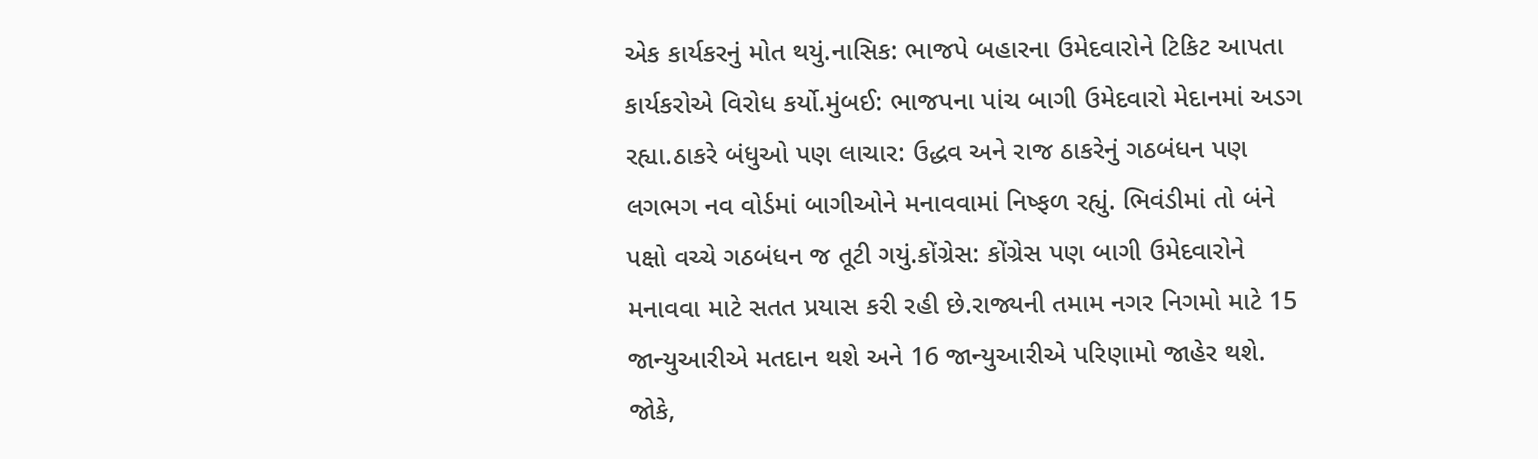એક કાર્યકરનું મોત થયું.નાસિક: ભાજપે બહારના ઉમેદવારોને ટિકિટ આપતા કાર્યકરોએ વિરોધ કર્યો.મુંબઈ: ભાજપના પાંચ બાગી ઉમેદવારો મેદાનમાં અડગ રહ્યા.ઠાકરે બંધુઓ પણ લાચાર: ઉદ્ધવ અને રાજ ઠાકરેનું ગઠબંધન પણ લગભગ નવ વોર્ડમાં બાગીઓને મનાવવામાં નિષ્ફળ રહ્યું. ભિવંડીમાં તો બંને પક્ષો વચ્ચે ગઠબંધન જ તૂટી ગયું.કોંગ્રેસ: કોંગ્રેસ પણ બાગી ઉમેદવારોને મનાવવા માટે સતત પ્રયાસ કરી રહી છે.રાજ્યની તમામ નગર નિગમો માટે 15 જાન્યુઆરીએ મતદાન થશે અને 16 જાન્યુઆરીએ પરિણામો જાહેર થશે. જોકે,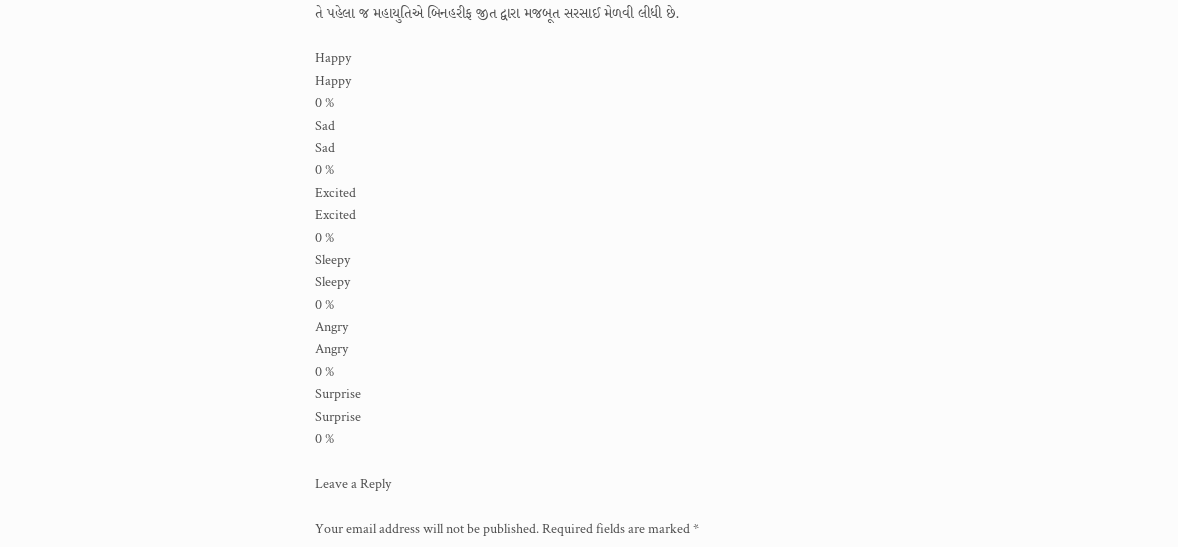તે પહેલા જ મહાયુતિએ બિનહરીફ જીત દ્વારા મજબૂત સરસાઈ મેળવી લીધી છે.

Happy
Happy
0 %
Sad
Sad
0 %
Excited
Excited
0 %
Sleepy
Sleepy
0 %
Angry
Angry
0 %
Surprise
Surprise
0 %

Leave a Reply

Your email address will not be published. Required fields are marked *